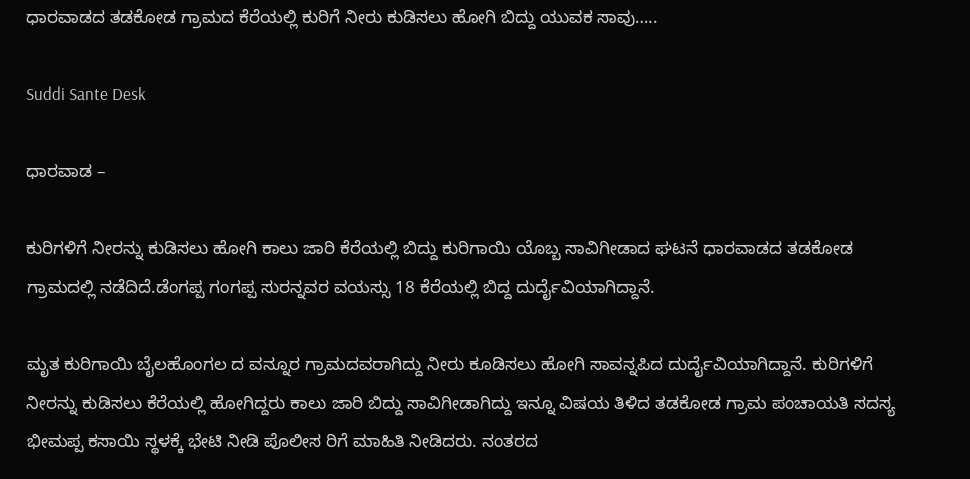ಧಾರವಾಡದ ತಡಕೋಡ ಗ್ರಾಮದ ಕೆರೆಯಲ್ಲಿ ಕುರಿಗೆ ನೀರು ಕುಡಿಸಲು ಹೋಗಿ ಬಿದ್ದು ಯುವಕ‌ ಸಾವು…..

Suddi Sante Desk

ಧಾರವಾಡ –

ಕುರಿಗಳಿಗೆ ನೀರನ್ನು ಕುಡಿಸಲು ಹೋಗಿ ಕಾಲು ಜಾರಿ ಕೆರೆಯಲ್ಲಿ ಬಿದ್ದು ಕುರಿಗಾಯಿ ಯೊಬ್ಬ ಸಾವಿಗೀಡಾದ ಘಟನೆ ಧಾರವಾಡದ ತಡಕೋಡ ಗ್ರಾಮದಲ್ಲಿ ನಡೆದಿದೆ.ಡೆಂಗಪ್ಪ ಗಂಗಪ್ಪ ಸುರನ್ನವರ ವಯಸ್ಸು 18 ಕೆರೆಯಲ್ಲಿ ಬಿದ್ದ ದುರ್ದೈವಿಯಾಗಿದ್ದಾನೆ‌.

ಮೃತ ಕುರಿಗಾಯಿ ಬೈಲಹೊಂಗಲ ದ ವನ್ನೂರ ಗ್ರಾಮದವರಾಗಿದ್ದು ನೀರು ಕೂಡಿಸಲು ಹೋಗಿ ಸಾವನ್ನಪಿದ ದುರ್ದೈವಿಯಾಗಿದ್ದಾನೆ. ಕುರಿಗಳಿಗೆ ನೀರನ್ನು ಕುಡಿಸಲು ಕೆರೆಯಲ್ಲಿ ಹೋಗಿದ್ದರು‌ ಕಾಲು ಜಾರಿ ಬಿದ್ದು ಸಾವಿಗೀಡಾಗಿದ್ದು ಇನ್ನೂ ವಿಷಯ ತಿಳಿದ ತಡಕೋಡ ಗ್ರಾಮ ಪಂಚಾಯತಿ ಸದಸ್ಯ ಭೀಮಪ್ಪ ಕಸಾಯಿ ಸ್ಥಳಕ್ಕೆ ಭೇಟಿ ನೀಡಿ ಪೊಲೀಸ ರಿಗೆ ಮಾಹಿತಿ ನೀಡಿದರು‌‌. ನಂತರದ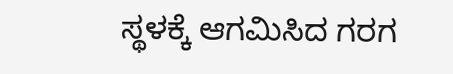ಸ್ಥಳಕ್ಕೆ ಆಗಮಿಸಿದ ಗರಗ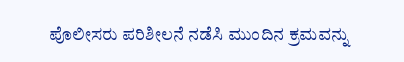ಪೊಲೀಸರು ಪರಿಶೀಲನೆ ನಡೆಸಿ ಮುಂದಿನ ಕ್ರಮವನ್ನು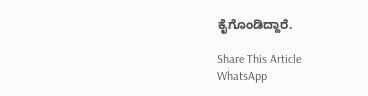ಕೈಗೊಂಡಿದ್ದಾರೆ.

Share This Article
WhatsApp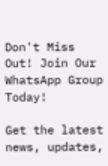Don't Miss Out! Join Our WhatsApp Group Today!

Get the latest news, updates,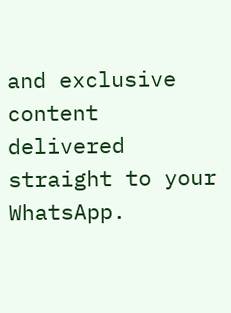and exclusive content delivered straight to your WhatsApp.